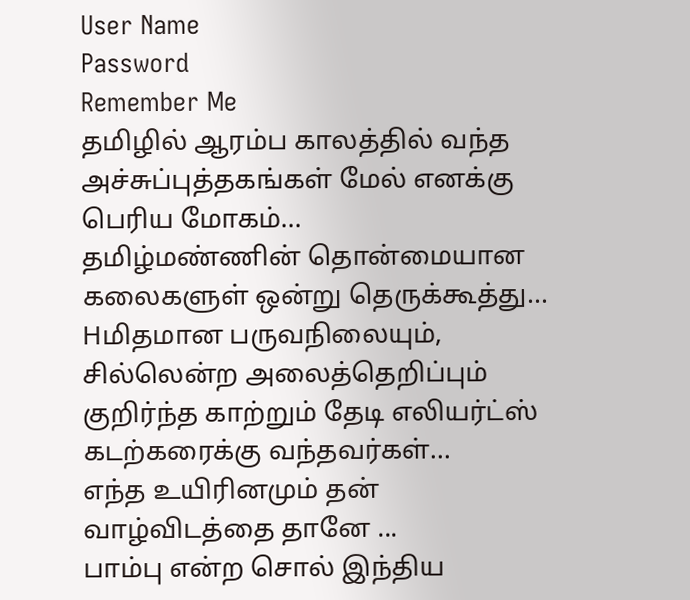User Name
Password
Remember Me
தமிழில் ஆரம்ப காலத்தில் வந்த அச்சுப்புத்தகங்கள் மேல் எனக்கு பெரிய மோகம்...
தமிழ்மண்ணின் தொன்மையான கலைகளுள் ஒன்று தெருக்கூத்து...
Hமிதமான பருவநிலையும், சில்லென்ற அலைத்தெறிப்பும் குறிர்ந்த காற்றும் தேடி எலியர்ட்ஸ் கடற்கரைக்கு வந்தவர்கள்...
எந்த உயிரினமும் தன் வாழ்விடத்தை தானே ...
பாம்பு என்ற சொல் இந்திய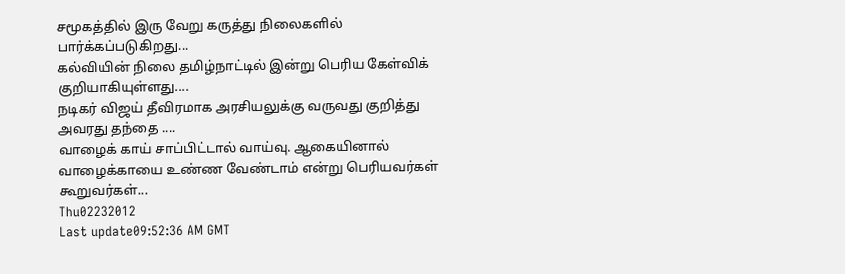சமூகத்தில் இரு வேறு கருத்து நிலைகளில் பார்க்கப்படுகிறது...
கல்வியின் நிலை தமிழ்நாட்டில் இன்று பெரிய கேள்விக் குறியாகியுள்ளது....
நடிகர் விஜய் தீவிரமாக அரசியலுக்கு வருவது குறித்து அவரது தந்தை ....
வாழைக் காய் சாப்பிட்டால் வாய்வு. ஆகையினால் வாழைக்காயை உண்ண வேண்டாம் என்று பெரியவர்கள் கூறுவர்கள்...
Thu02232012
Last update09:52:36 AM GMT